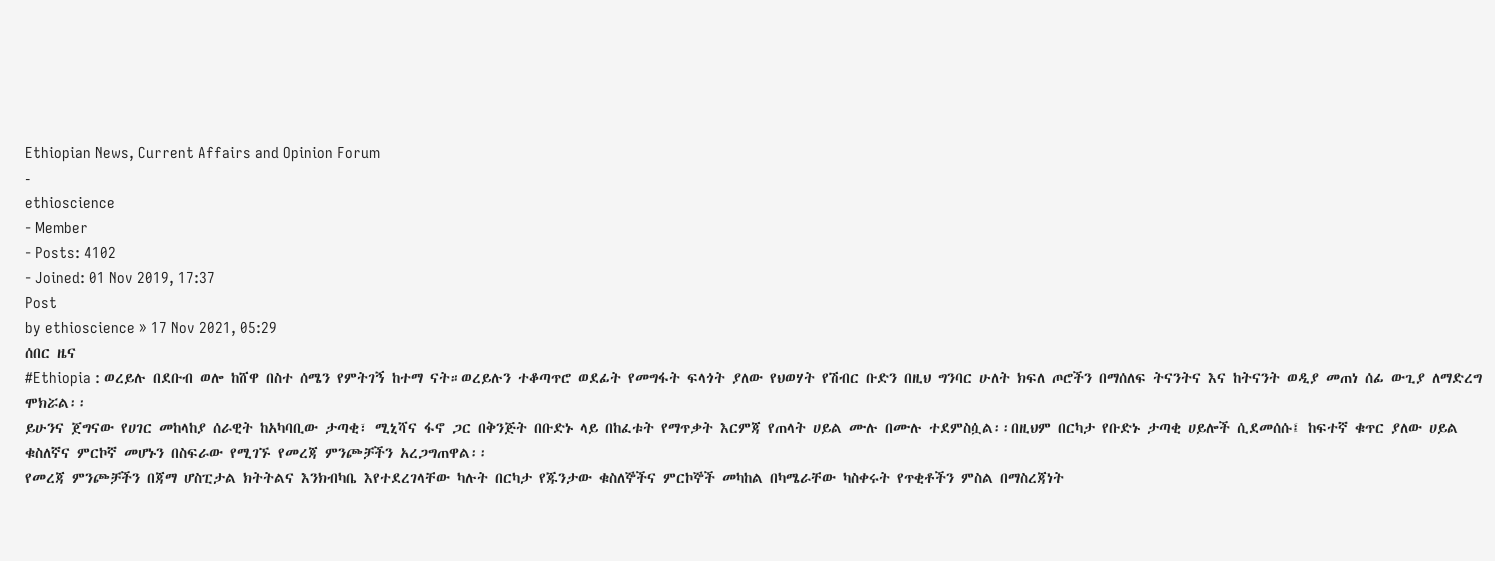Ethiopian News, Current Affairs and Opinion Forum
-
ethioscience
- Member
- Posts: 4102
- Joined: 01 Nov 2019, 17:37
Post
by ethioscience » 17 Nov 2021, 05:29
ሰበር ዜና
#Ethiopia : ወረይሉ በደቡብ ወሎ ከሸዋ በስተ ሰሜን የምትገኝ ከተማ ናት።ወረይሉን ተቆጣጥሮ ወደፊት የመግፋት ፍላጎት ያለው የህወሃት የሽብር ቡድን በዚህ ግንባር ሁለት ክፍለ ጦሮችን በማሰለፍ ትናንትና እና ከትናንት ወዲያ መጠነ ሰፊ ውጊያ ለማድረግ ሞክሯል፡፡
ይሁንና ጀግናው የሀገር መከላከያ ሰራዊት ከአካባቢው ታጣቂ፣ ሚኒሻና ፋኖ ጋር በቅንጅት በቡድኑ ላይ በከፈቱት የማጥቃት እርምጃ የጠላት ሀይል ሙሉ በሙሉ ተደምስሷል፡፡በዚህም በርካታ የቡድኑ ታጣቂ ሀይሎች ሲደመሰሱ፤ ከፍተኛ ቁጥር ያለው ሀይል ቁስለኛና ምርኮኛ መሆኑን በስፍራው የሚገኙ የመረጃ ምንጮቻችን አረጋግጠዋል፡፡
የመረጃ ምንጮቻችን በጃማ ሆስፒታል ክትትልና እንክብካቤ እየተደረገላቸው ካሉት በርካታ የጁንታው ቁስለኞችና ምርኮኞች መካከል በካሜራቸው ካስቀሩት የጥቂቶችን ምስል በማስረጃነት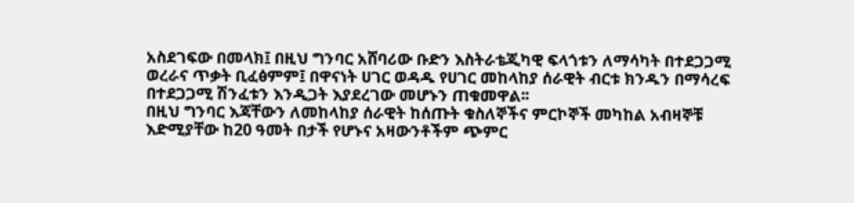አስደገፍው በመላክ፤ በዚህ ግንባር አሸባሪው ቡድን እስትራቴጂካዊ ፍላጎቱን ለማሳካት በተደጋጋሚ ወረራና ጥቃት ቢፈፅምም፤ በዋናነት ሀገር ወዳዱ የሀገር መከላከያ ሰራዊት ብርቱ ክንዱን በማሳረፍ በተደጋጋሚ ሽንፈቱን እንዲጋት እያደረገው መሆኑን ጠቁመዋል፡፡
በዚህ ግንባር እጃቸውን ለመከላከያ ሰራዊት ከሰጡት ቁስለኞችና ምርኮኞች መካከል አብዛኞቹ እድሚያቸው ከ20 ዓመት በታች የሆኑና አዛውንቶችም ጭምር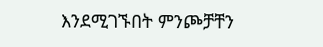እንደሚገኙበት ምንጮቻቸን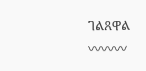ገልጸዋል
〰〰〰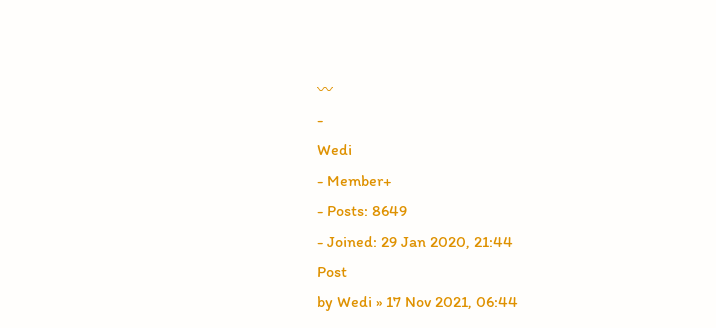〰
-
Wedi
- Member+
- Posts: 8649
- Joined: 29 Jan 2020, 21:44
Post
by Wedi » 17 Nov 2021, 06:44